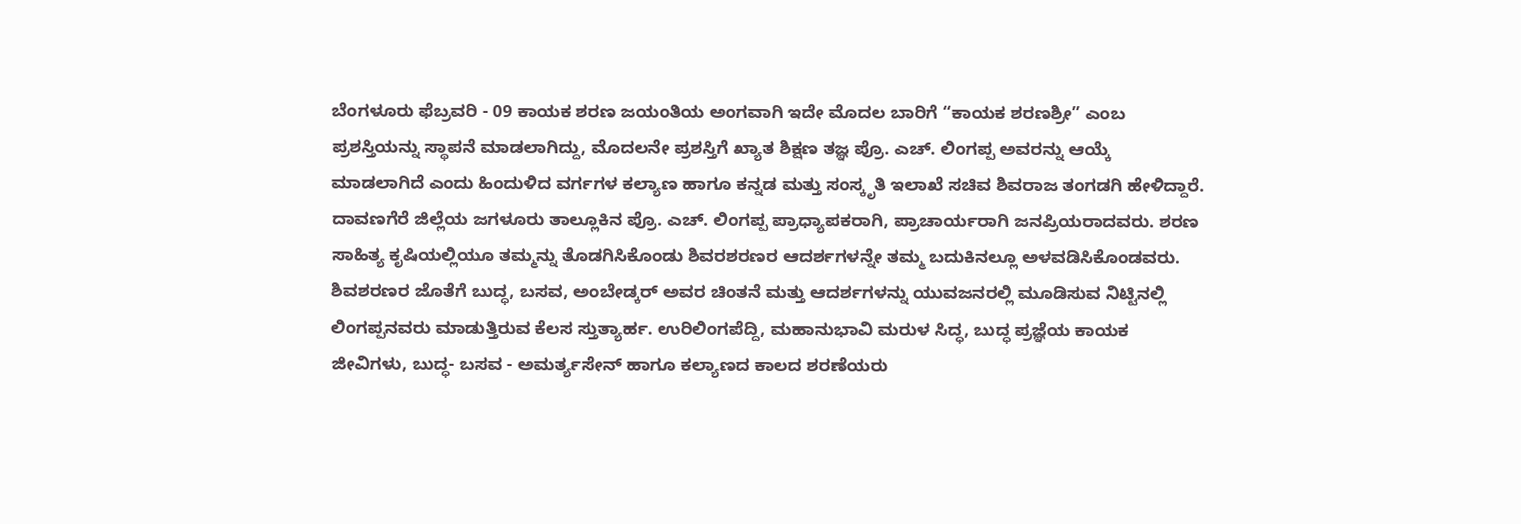ಬೆಂಗಳೂರು ಫೆಬ್ರವರಿ - 09 ಕಾಯಕ ಶರಣ ಜಯಂತಿಯ ಅಂಗವಾಗಿ ಇದೇ ಮೊದಲ ಬಾರಿಗೆ “ಕಾಯಕ ಶರಣಶ್ರೀ” ಎಂಬ ಪ್ರಶಸ್ತಿಯನ್ನು ಸ್ಥಾಪನೆ ಮಾಡಲಾಗಿದ್ದು, ಮೊದಲನೇ ಪ್ರಶಸ್ತಿಗೆ ಖ್ಯಾತ ಶಿಕ್ಷಣ ತಜ್ಞ ಪ್ರೊ. ಎಚ್. ಲಿಂಗಪ್ಪ ಅವರನ್ನು ಆಯ್ಕೆ ಮಾಡಲಾಗಿದೆ ಎಂದು ಹಿಂದುಳಿದ ವರ್ಗಗಳ ಕಲ್ಯಾಣ ಹಾಗೂ ಕನ್ನಡ ಮತ್ತು ಸಂಸ್ಕೃತಿ ಇಲಾಖೆ ಸಚಿವ ಶಿವರಾಜ ತಂಗಡಗಿ ಹೇಳಿದ್ದಾರೆ.
ದಾವಣಗೆರೆ ಜಿಲ್ಲೆಯ ಜಗಳೂರು ತಾಲ್ಲೂಕಿನ ಪ್ರೊ. ಎಚ್. ಲಿಂಗಪ್ಪ ಪ್ರಾಧ್ಯಾಪಕರಾಗಿ, ಪ್ರಾಚಾರ್ಯರಾಗಿ ಜನಪ್ರಿಯರಾದವರು. ಶರಣ ಸಾಹಿತ್ಯ ಕೃಷಿಯಲ್ಲಿಯೂ ತಮ್ಮನ್ನು ತೊಡಗಿಸಿಕೊಂಡು ಶಿವರಶರಣರ ಆದರ್ಶಗಳನ್ನೇ ತಮ್ಮ ಬದುಕಿನಲ್ಲೂ ಅಳವಡಿಸಿಕೊಂಡವರು. ಶಿವಶರಣರ ಜೊತೆಗೆ ಬುದ್ಧ, ಬಸವ, ಅಂಬೇಡ್ಕರ್ ಅವರ ಚಿಂತನೆ ಮತ್ತು ಆದರ್ಶಗಳನ್ನು ಯುವಜನರಲ್ಲಿ ಮೂಡಿಸುವ ನಿಟ್ಟಿನಲ್ಲಿ ಲಿಂಗಪ್ಪನವರು ಮಾಡುತ್ತಿರುವ ಕೆಲಸ ಸ್ತುತ್ಯಾರ್ಹ. ಉರಿಲಿಂಗಪೆದ್ದಿ, ಮಹಾನುಭಾವಿ ಮರುಳ ಸಿದ್ಧ, ಬುದ್ಧ ಪ್ರಜ್ಞೆಯ ಕಾಯಕ ಜೀವಿಗಳು, ಬುದ್ಧ- ಬಸವ - ಅಮರ್ತ್ಯಸೇನ್ ಹಾಗೂ ಕಲ್ಯಾಣದ ಕಾಲದ ಶರಣೆಯರು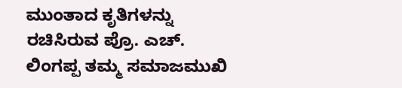ಮುಂತಾದ ಕೃತಿಗಳನ್ನು ರಚಿಸಿರುವ ಪ್ರೊ. ಎಚ್. ಲಿಂಗಪ್ಪ ತಮ್ಮ ಸಮಾಜಮುಖಿ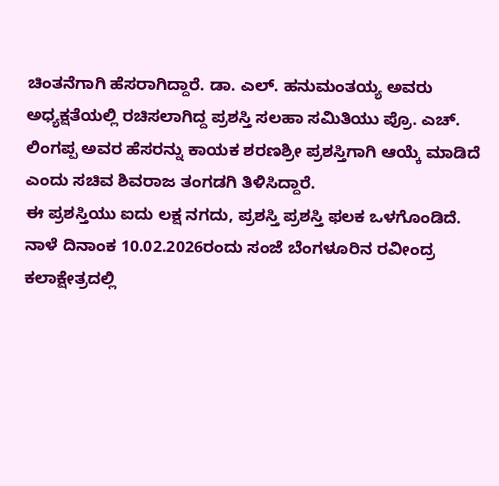ಚಿಂತನೆಗಾಗಿ ಹೆಸರಾಗಿದ್ದಾರೆ. ಡಾ. ಎಲ್. ಹನುಮಂತಯ್ಯ ಅವರು ಅಧ್ಯಕ್ಷತೆಯಲ್ಲಿ ರಚಿಸಲಾಗಿದ್ದ ಪ್ರಶಸ್ತಿ ಸಲಹಾ ಸಮಿತಿಯು ಪ್ರೊ. ಎಚ್. ಲಿಂಗಪ್ಪ ಅವರ ಹೆಸರನ್ನು ಕಾಯಕ ಶರಣಶ್ರೀ ಪ್ರಶಸ್ತಿಗಾಗಿ ಆಯ್ಕೆ ಮಾಡಿದೆ ಎಂದು ಸಚಿವ ಶಿವರಾಜ ತಂಗಡಗಿ ತಿಳಿಸಿದ್ದಾರೆ.
ಈ ಪ್ರಶಸ್ತಿಯು ಐದು ಲಕ್ಷ ನಗದು, ಪ್ರಶಸ್ತಿ ಪ್ರಶಸ್ತಿ ಫಲಕ ಒಳಗೊಂಡಿದೆ.
ನಾಳೆ ದಿನಾಂಕ 10.02.2026ರಂದು ಸಂಜೆ ಬೆಂಗಳೂರಿನ ರವೀಂದ್ರ ಕಲಾಕ್ಷೇತ್ರದಲ್ಲಿ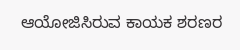ಆಯೋಜಿಸಿರುವ ಕಾಯಕ ಶರಣರ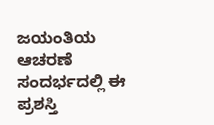ಜಯಂತಿಯ ಆಚರಣೆ ಸಂದರ್ಭದಲ್ಲಿ ಈ ಪ್ರಶಸ್ತಿ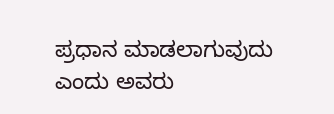ಪ್ರಧಾನ ಮಾಡಲಾಗುವುದು ಎಂದು ಅವರು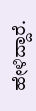ಹೇಳಿದ್ದಾರೆ.